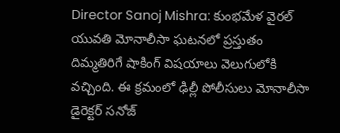Director Sanoj Mishra: కుంభమేళ వైరల్ యువతి మోనాలీసా ఘటనలో ప్రస్తుతం దిమ్మతిరిగే షాకింగ్ విషయాలు వెలుగులోకి వచ్చింది. ఈ క్రమంలో ఢిల్లీ పోలీసులు మోనాలీసా డైరెక్టర్ సనోజ్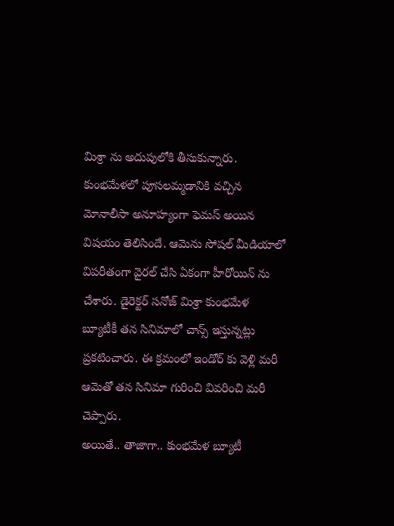మిశ్రా ను అదుపులోకి తీసుకున్నారు.
కుంభమేళలో పూసలమ్మడానికి వచ్చిన మోనాలీసా అనూహ్యంగా ఫెమస్ అయిన విషయం తెలిసిందే. ఆమెను సోషల్ మీడియాలో విపరీతంగా వైరల్ చేసి ఏకంగా హీరోయిన్ ను చేశారు. డైరెక్టర్ సనోజ్ మిశ్రా కుంభమేళ బ్యూటీకీ తన సినిమాలో చాన్స్ ఇస్తున్నట్లు ప్రకటించారు. ఈ క్రమంలో ఇండోర్ కు వెళ్లి మరీ ఆమెతో తన సినిమా గురించి వివరించి మరీ చెప్పారు.
అయితే.. తాజాగా.. కుంభమేళ బ్యూటీ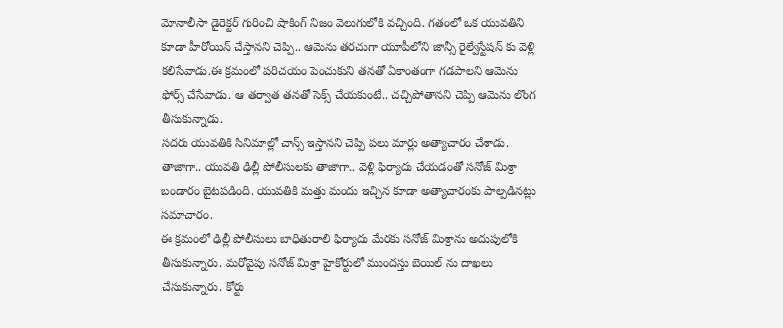మోనాలీసా డైరెక్టర్ గురించి షాకింగ్ నిజం వెలుగులోకి వచ్చింది. గతంలో ఒక యువతిని కూడా హీరోయిన్ చేస్తానని చెప్పి.. ఆమెను తరచుగా యూపీలోని జాన్సీ రైల్వేస్టేషన్ కు వెళ్లి కలిసేవాడు.ఈ క్రమంలో పరిచయం పెంచుకుని తనతో ఏకాంతంగా గడపాలని ఆమెను ఫోర్స్ చేసేవాడు. ఆ తర్వాత తనతో సెక్స్ చేయకుంటే.. చచ్చిపోతానని చెప్పి ఆమెను లొంగ తీసుకున్నాడు.
సదరు యువతికి సినిమాల్లో చాన్స్ ఇస్తానని చెప్పి పలు మార్లు అత్యాచారం చేశాడు. తాజాగా.. యువతి ఢిల్లీ పోలీసులకు తాజాగా.. వెళ్లి ఫిర్యాదు చేయడంతో సనోజ్ మిశ్రా బండారం బైటపడింది. యువతికి మత్తు మందు ఇచ్చిన కూడా అత్యాచారంకు పాల్పడినట్లు సమాచారం.
ఈ క్రమంలో ఢిల్లీ పోలీసులు బాధితురాలి ఫిర్యాదు మేరకు సనోజ్ మిశ్రాను అదుపులోకి తీసుకున్నారు. మరోవైపు సనోజ్ మిశ్రా హైకోర్టులో ముందస్తు బెయిల్ ను దాఖలు చేసుకున్నారు. కోర్టు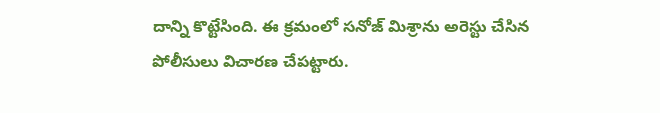దాన్ని కొట్టేసింది. ఈ క్రమంలో సనోజ్ మిశ్రాను అరెస్టు చేసిన పోలీసులు విచారణ చేపట్టారు.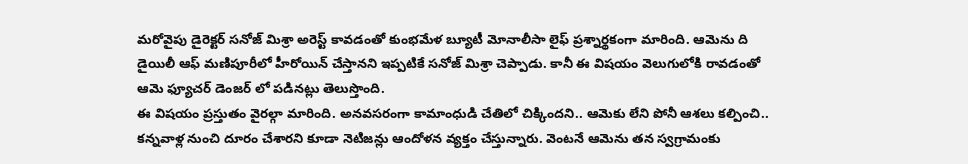మరోవైపు డైరెక్టర్ సనోజ్ మిశ్రా అరెస్ట్ కావడంతో కుంభమేళ బ్యూటీ మోనాలీసా లైఫ్ ప్రశ్నార్థకంగా మారింది. ఆమెను ది డైయిలీ ఆఫ్ మణిపూరీలో హీరోయిన్ చేస్తానని ఇప్పటికే సనోజ్ మిశ్రా చెప్పాడు. కానీ ఈ విషయం వెలుగులోకి రావడంతో ఆమె ఫ్యూచర్ డెంజర్ లో పడినట్లు తెలుస్తొంది.
ఈ విషయం ప్రస్తుతం వైరల్గా మారింది. అనవసరంగా కామాంధుడి చేతిలో చిక్కిందని.. ఆమెకు లేని పోనీ ఆశలు కల్పించి.. కన్నవాళ్ల నుంచి దూరం చేశారని కూడా నెటిజన్లు ఆందోళన వ్యక్తం చేస్తున్నారు. వెంటనే ఆమెను తన స్వగ్రామంకు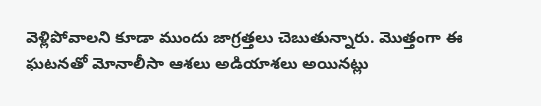వెళ్లిపోవాలని కూడా ముందు జాగ్రత్తలు చెబుతున్నారు. మొత్తంగా ఈ ఘటనతో మోనాలీసా ఆశలు అడియాశలు అయినట్లు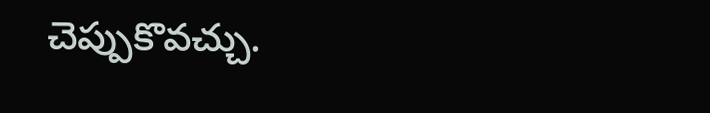చెప్పుకొవచ్చు.